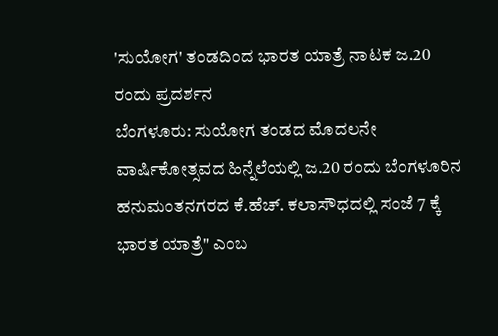'ಸುಯೋಗ' ತಂಡದಿಂದ ಭಾರತ ಯಾತ್ರೆ ನಾಟಕ ಜ.20 ರಂದು ಪ್ರದರ್ಶನ
ಬೆಂಗಳೂರು: ಸುಯೋಗ ತಂಡದ ಮೊದಲನೇ ವಾರ್ಷಿಕೋತ್ಸವದ ಹಿನ್ನೆಲೆಯಲ್ಲಿ ಜ.20 ರಂದು ಬೆಂಗಳೂರಿನ ಹನುಮಂತನಗರದ ಕೆ.ಹೆಚ್. ಕಲಾಸೌಧದಲ್ಲಿ ಸಂಜೆ 7 ಕ್ಕೆ ಭಾರತ ಯಾತ್ರೆ" ಎಂಬ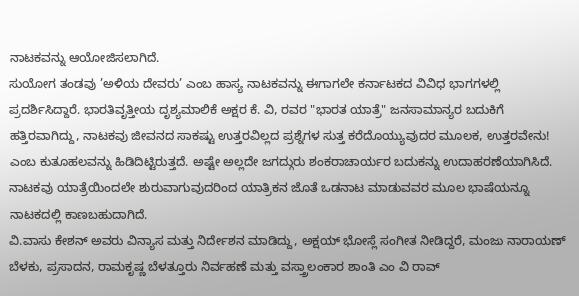ನಾಟಕವನ್ನು ಆಯೋಜಿಸಲಾಗಿದೆ.
ಸುಯೋಗ ತಂಡವು ’ಅಳಿಯ ದೇವರು’ ಎಂಬ ಹಾಸ್ಯ ನಾಟಕವನ್ನು ಈಗಾಗಲೇ ಕರ್ನಾಟಕದ ವಿವಿಧ ಭಾಗಗಳಲ್ಲಿ ಪ್ರದರ್ಶಿಸಿದ್ದಾರೆ. ಭಾರತಿವೃತ್ತೀಯ ದೃಶ್ಯಮಾಲಿಕೆ ಅಕ್ಷರ ಕೆ. ವಿ, ರವರ "ಭಾರತ ಯಾತ್ರೆ" ಜನಸಾಮಾನ್ಯರ ಬದುಕಿಗೆ ಹತ್ತಿರವಾಗಿದ್ದು, ನಾಟಕವು ಜೀವನದ ಸಾಕಷ್ಟು ಉತ್ತರವಿಲ್ಲದ ಪ್ರಶ್ನೆಗಳ ಸುತ್ತ ಕರೆದೊಯ್ಯುವುದರ ಮೂಲಕ, ಉತ್ತರವೇನು! ಎಂಬ ಕುತೂಹಲವನ್ನು ಹಿಡಿದಿಟ್ಟಿರುತ್ತದೆ. ಅಷ್ಟೇ ಅಲ್ಲದೇ ಜಗದ್ಗುರು ಶಂಕರಾಚಾರ್ಯರ ಬದುಕನ್ನು ಉದಾಹರಣೆಯಾಗಿಸಿದೆ. ನಾಟಕವು ಯಾತ್ರೆಯಿಂದಲೇ ಶುರುವಾಗುವುದರಿಂದ ಯಾತ್ರಿಕನ ಜೊತೆ ಒಡನಾಟ ಮಾಡುವವರ ಮೂಲ ಭಾಷೆಯನ್ನೂ ನಾಟಕದಲ್ಲಿ ಕಾಣಬಹುದಾಗಿದೆ.
ವಿ.ವಾಸು ಕೇಶನ್ ಅವರು ವಿನ್ಯಾಸ ಮತ್ತು ನಿರ್ದೇಶನ ಮಾಡಿದ್ದು, ಅಕ್ಷಯ್ ಭೋಸ್ಲೆ ಸಂಗೀತ ನೀಡಿದ್ದರೆ, ಮಂಜು ನಾರಾಯಣ್ ಬೆಳಕು, ಪ್ರಸಾದನ, ರಾಮಕೃಷ್ಣ ಬೆಳತ್ತೂರು ನಿರ್ವಹಣೆ ಮತ್ತು ವಸ್ತ್ರಾಲಂಕಾರ ಶಾಂತಿ ಎಂ ವಿ ರಾವ್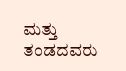ಮತ್ತು ತಂಡದವರು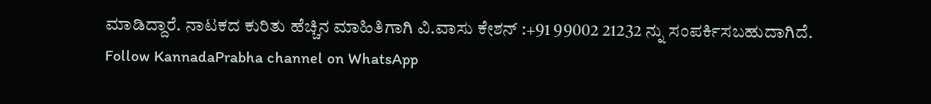ಮಾಡಿದ್ದಾರೆ. ನಾಟಕದ ಕುರಿತು ಹೆಚ್ಚಿನ ಮಾಹಿತಿಗಾಗಿ ವಿ.ವಾಸು ಕೇಶನ್ :+91 99002 21232 ನ್ನು ಸಂಪರ್ಕಿಸಬಹುದಾಗಿದೆ.
Follow KannadaPrabha channel on WhatsApp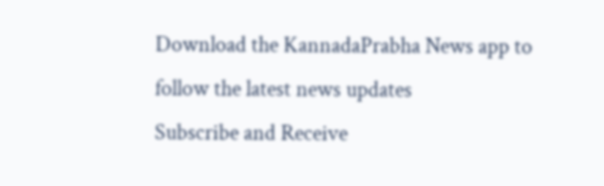Download the KannadaPrabha News app to follow the latest news updates
Subscribe and Receive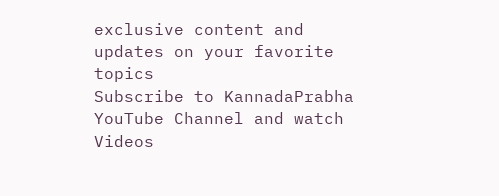exclusive content and updates on your favorite topics
Subscribe to KannadaPrabha YouTube Channel and watch Videos